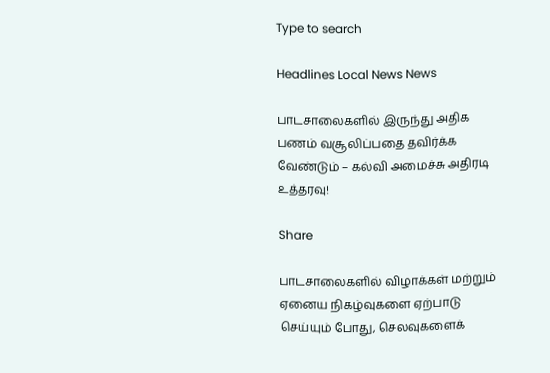Type to search

Headlines Local News News

பாடசாலைகளில் இருந்து அதிக பணம் வசூலிப்பதை தவிர்க்க வேண்டும் – கல்வி அமைச்சு அதிரடி உத்தரவு!

Share

பாடசாலைகளில் விழாக்கள் மற்றும் ஏனைய நிகழ்வுகளை ஏற்பாடு செய்யும் போது, செலவுகளைக்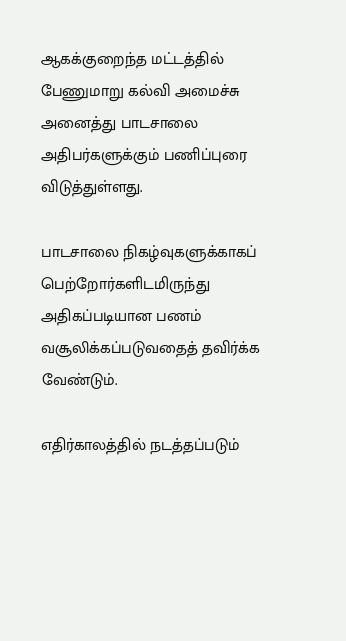ஆகக்குறைந்த மட்டத்தில் பேணுமாறு கல்வி அமைச்சு அனைத்து பாடசாலை அதிபர்களுக்கும் பணிப்புரை விடுத்துள்ளது.

பாடசாலை நிகழ்வுகளுக்காகப் பெற்றோர்களிடமிருந்து அதிகப்படியான பணம் வசூலிக்கப்படுவதைத் தவிர்க்க வேண்டும்.

எதிர்காலத்தில் நடத்தப்படும்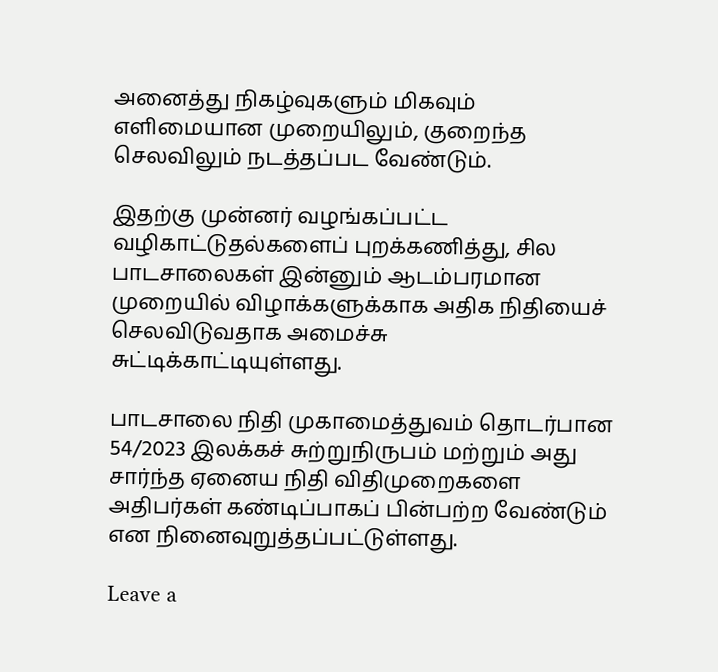அனைத்து நிகழ்வுகளும் மிகவும் எளிமையான முறையிலும், குறைந்த செலவிலும் நடத்தப்பட வேண்டும்.

இதற்கு முன்னர் வழங்கப்பட்ட வழிகாட்டுதல்களைப் புறக்கணித்து, சில பாடசாலைகள் இன்னும் ஆடம்பரமான முறையில் விழாக்களுக்காக அதிக நிதியைச் செலவிடுவதாக அமைச்சு சுட்டிக்காட்டியுள்ளது.

பாடசாலை நிதி முகாமைத்துவம் தொடர்பான 54/2023 இலக்கச் சுற்றுநிருபம் மற்றும் அது சார்ந்த ஏனைய நிதி விதிமுறைகளை அதிபர்கள் கண்டிப்பாகப் பின்பற்ற வேண்டும் என நினைவுறுத்தப்பட்டுள்ளது.

Leave a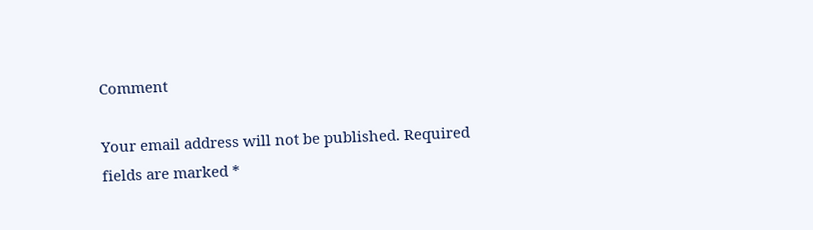Comment

Your email address will not be published. Required fields are marked *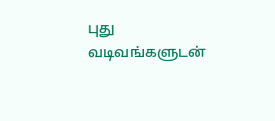புது வடிவங்களுடன்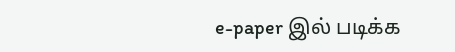e-paper இல் படிக்க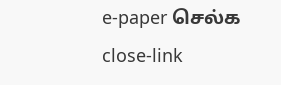e-paper செல்க
close-link